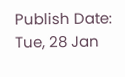Publish Date: Tue, 28 Jan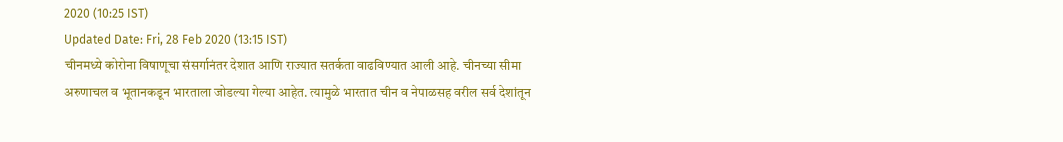2020 (10:25 IST)
Updated Date: Fri, 28 Feb 2020 (13:15 IST)
चीनमध्ये कोरोना विषाणूचा संसर्गानंतर देशात आणि राज्यात सतर्कता वाढविण्यात आली आहे. चीनच्या सीमा अरुणाचल व भूतानकडून भारताला जोडल्या गेल्या आहेत. त्यामुळे भारतात चीन व नेपाळसह वरील सर्व देशांतून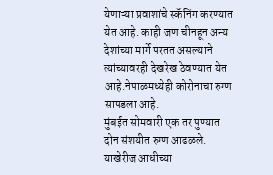येणाऱ्या प्रवाशांचे स्कॅनिंग करण्यात येत आहे. काही जण चीनहून अन्य देशांच्या मार्गे परतत असल्याने त्यांच्यावरही देखरेख ठेवण्यात येत आहे.नेपाळमध्येही कोरोनाचा रुग्ण सापडला आहे.
मुंबईत सोमवारी एक तर पुण्यात दोन संशयीत रुग्ण आढळले. याखेरीज आधीच्या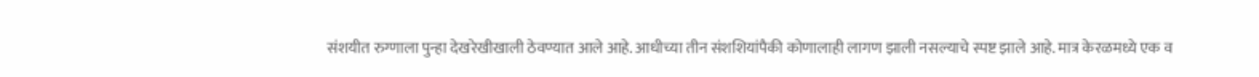संशयीत रुग्णाला पुन्हा देखरेखीखाली ठेवण्यात आले आहे. आधीच्या तीन संशशियांपैकी कोणालाही लागण झाली नसल्याचे स्पष्ट झाले आहे. मात्र केरळमध्ये एक व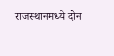राजस्थानमध्ये दोन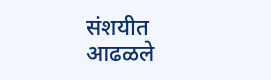संशयीत आढळले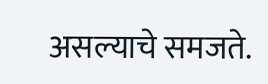असल्याचे समजते.